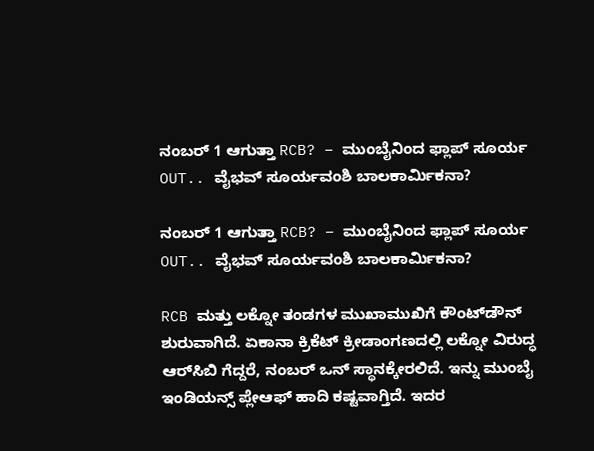ನಂಬರ್ 1 ಆಗುತ್ತಾ RCB? – ಮುಂಬೈನಿಂದ ಫ್ಲಾಪ್ ಸೂರ್ಯ OUT.. ವೈಭವ್ ಸೂರ್ಯವಂಶಿ ಬಾಲಕಾರ್ಮಿಕನಾ?

ನಂಬರ್ 1 ಆಗುತ್ತಾ RCB? – ಮುಂಬೈನಿಂದ ಫ್ಲಾಪ್ ಸೂರ್ಯ OUT.. ವೈಭವ್ ಸೂರ್ಯವಂಶಿ ಬಾಲಕಾರ್ಮಿಕನಾ?

RCB ಮತ್ತು ಲಕ್ನೋ ತಂಡಗಳ ಮುಖಾಮುಖಿಗೆ ಕೌಂಟ್‌ಡೌನ್ ಶುರುವಾಗಿದೆ. ಏಕಾನಾ ಕ್ರಿಕೆಟ್ ಕ್ರೀಡಾಂಗಣದಲ್ಲಿ ಲಕ್ನೋ ವಿರುದ್ಧ ಆರ್‌ಸಿಬಿ ಗೆದ್ದರೆ, ನಂಬರ್ ಒನ್ ಸ್ಥಾನಕ್ಕೇರಲಿದೆ. ಇನ್ನು ಮುಂಬೈ ಇಂಡಿಯನ್ಸ್ ಪ್ಲೇಆಫ್ ಹಾದಿ ಕಷ್ಟವಾಗ್ತಿದೆ. ಇದರ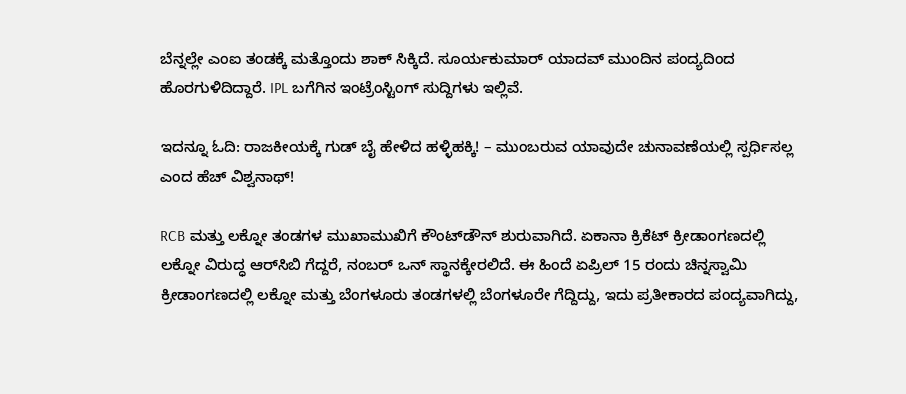ಬೆನ್ನಲ್ಲೇ ಎಂಐ ತಂಡಕ್ಕೆ ಮತ್ತೊಂದು ಶಾಕ್ ಸಿಕ್ಕಿದೆ. ಸೂರ್ಯಕುಮಾರ್ ಯಾದವ್ ಮುಂದಿನ ಪಂದ್ಯದಿಂದ ಹೊರಗುಳಿದಿದ್ದಾರೆ. IPL ಬಗೆಗಿನ ಇಂಟ್ರೆಂಸ್ಟಿಂಗ್‌ ಸುದ್ದಿಗಳು ಇಲ್ಲಿವೆ.

ಇದನ್ನೂ ಓದಿ: ರಾಜಕೀಯಕ್ಕೆ ಗುಡ್ ಬೈ ಹೇಳಿದ ಹಳ್ಳಿಹಕ್ಕಿ! – ಮುಂಬರುವ ಯಾವುದೇ ಚುನಾವಣೆಯಲ್ಲಿ ಸ್ಪರ್ಧಿಸಲ್ಲ ಎಂದ ಹೆಚ್‌ ವಿಶ್ವನಾಥ್‌!

RCB ಮತ್ತು ಲಕ್ನೋ ತಂಡಗಳ ಮುಖಾಮುಖಿಗೆ ಕೌಂಟ್‌ಡೌನ್ ಶುರುವಾಗಿದೆ. ಏಕಾನಾ ಕ್ರಿಕೆಟ್ ಕ್ರೀಡಾಂಗಣದಲ್ಲಿ ಲಕ್ನೋ ವಿರುದ್ಧ ಆರ್‌ಸಿಬಿ ಗೆದ್ದರೆ, ನಂಬರ್ ಒನ್ ಸ್ಥಾನಕ್ಕೇರಲಿದೆ. ಈ ಹಿಂದೆ ಏಪ್ರಿಲ್ 15 ರಂದು ಚಿನ್ನಸ್ವಾಮಿ ಕ್ರೀಡಾಂಗಣದಲ್ಲಿ ಲಕ್ನೋ ಮತ್ತು ಬೆಂಗಳೂರು ತಂಡಗಳಲ್ಲಿ ಬೆಂಗಳೂರೇ ಗೆದ್ದಿದ್ದು, ಇದು ಪ್ರತೀಕಾರದ ಪಂದ್ಯವಾಗಿದ್ದು,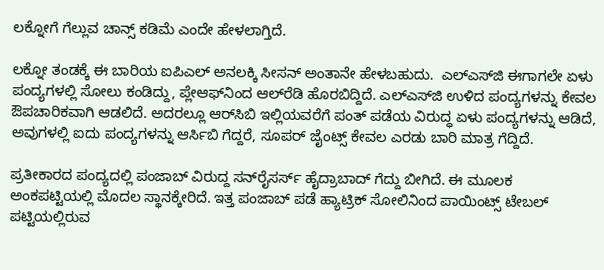ಲಕ್ನೋಗೆ ಗೆಲ್ಲುವ ಚಾನ್ಸ್ ಕಡಿಮೆ ಎಂದೇ ಹೇಳಲಾಗ್ತಿದೆ.

ಲಕ್ನೋ ತಂಡಕ್ಕೆ ಈ ಬಾರಿಯ ಐಪಿಎಲ್ ಅನಲಕ್ಕಿ ಸೀಸನ್ ಅಂತಾನೇ ಹೇಳಬಹುದು.  ಎಲ್‌ಎಸ್‌ಜಿ ಈಗಾಗಲೇ ಏಳು ಪಂದ್ಯಗಳಲ್ಲಿ ಸೋಲು ಕಂಡಿದ್ದು, ಪ್ಲೇಆಫ್‌ನಿಂದ ಆಲ್‌ರೆಡಿ ಹೊರಬಿದ್ದಿದೆ. ಎಲ್‌ಎಸ್‌ಜಿ ಉಳಿದ ಪಂದ್ಯಗಳನ್ನು ಕೇವಲ ಔಪಚಾರಿಕವಾಗಿ ಆಡಲಿದೆ. ಅದರಲ್ಲೂ ಆರ್‌ಸಿಬಿ ಇಲ್ಲಿಯವರೆಗೆ ಪಂತ್ ಪಡೆಯ ವಿರುದ್ಧ ಏಳು ಪಂದ್ಯಗಳನ್ನು ಆಡಿದೆ, ಅವುಗಳಲ್ಲಿ ಐದು ಪಂದ್ಯಗಳನ್ನು ಆರ್ಸಿಬಿ ಗೆದ್ದರೆ, ಸೂಪರ್ ಜೈಂಟ್ಸ್ ಕೇವಲ ಎರಡು ಬಾರಿ ಮಾತ್ರ ಗೆದ್ದಿದೆ.

ಪ್ರತೀಕಾರದ ಪಂದ್ಯದಲ್ಲಿ ಪಂಜಾಬ್ ವಿರುದ್ದ ಸನ್‌ರೈಸರ್ಸ್ ಹೈದ್ರಾಬಾದ್ ಗೆದ್ದು ಬೀಗಿದೆ. ಈ ಮೂಲಕ ಅಂಕಪಟ್ಟಿಯಲ್ಲಿ ಮೊದಲ ಸ್ಥಾನಕ್ಕೇರಿದೆ. ಇತ್ತ ಪಂಜಾಬ್ ಪಡೆ ಹ್ಯಾಟ್ರಿಕ್ ಸೋಲಿನಿಂದ ಪಾಯಿಂಟ್ಸ್ ಟೇಬಲ್ ಪಟ್ಟಿಯಲ್ಲಿರುವ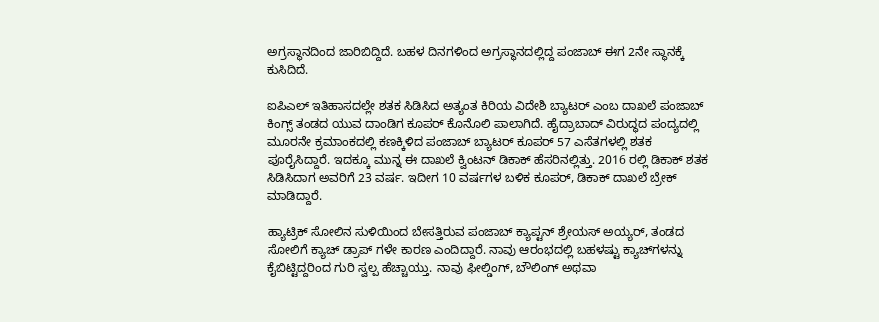ಅಗ್ರಸ್ಥಾನದಿಂದ ಜಾರಿಬಿದ್ದಿದೆ. ಬಹಳ ದಿನಗಳಿಂದ ಅಗ್ರಸ್ಥಾನದಲ್ಲಿದ್ದ ಪಂಜಾಬ್ ಈಗ 2ನೇ ಸ್ಥಾನಕ್ಕೆ ಕುಸಿದಿದೆ.

ಐಪಿಎಲ್ ಇತಿಹಾಸದಲ್ಲೇ ಶತಕ ಸಿಡಿಸಿದ ಅತ್ಯಂತ ಕಿರಿಯ ವಿದೇಶಿ ಬ್ಯಾಟರ್ ಎಂಬ ದಾಖಲೆ ಪಂಜಾಬ್ ಕಿಂಗ್ಸ್ ತಂಡದ ಯುವ ದಾಂಡಿಗ ಕೂಪರ್ ಕೊನೊಲಿ ಪಾಲಾಗಿದೆ. ಹೈದ್ರಾಬಾದ್ ವಿರುದ್ಧದ ಪಂದ್ಯದಲ್ಲಿ ಮೂರನೇ ಕ್ರಮಾಂಕದಲ್ಲಿ ಕಣಕ್ಕಿಳಿದ ಪಂಜಾಬ್ ಬ್ಯಾಟರ್ ಕೂಪರ್ 57 ಎಸೆತಗಳಲ್ಲಿ ಶತಕ ಪೂರೈಸಿದ್ದಾರೆ. ಇದಕ್ಕೂ ಮುನ್ನ ಈ ದಾಖಲೆ ಕ್ವಿಂಟನ್ ಡಿಕಾಕ್ ಹೆಸರಿನಲ್ಲಿತ್ತು. 2016 ರಲ್ಲಿ ಡಿಕಾಕ್ ಶತಕ ಸಿಡಿಸಿದಾಗ ಅವರಿಗೆ 23 ವರ್ಷ. ಇದೀಗ 10 ವರ್ಷಗಳ ಬಳಿಕ ಕೂಪರ್, ಡಿಕಾಕ್ ದಾಖಲೆ ಬ್ರೇಕ್ ಮಾಡಿದ್ದಾರೆ.

ಹ್ಯಾಟ್ರಿಕ್ ಸೋಲಿನ ಸುಳಿಯಿಂದ ಬೇಸತ್ತಿರುವ ಪಂಜಾಬ್ ಕ್ಯಾಪ್ಟನ್ ಶ್ರೇಯಸ್‌ ಅಯ್ಯರ್‌, ತಂಡದ ಸೋಲಿಗೆ ಕ್ಯಾಚ್ ಡ್ರಾಪ್ ಗಳೇ ಕಾರಣ ಎಂದಿದ್ದಾರೆ. ನಾವು ಆರಂಭದಲ್ಲಿ ಬಹಳಷ್ಟು ಕ್ಯಾಚ್‌ಗಳನ್ನು ಕೈಬಿಟ್ಟಿದ್ದರಿಂದ ಗುರಿ ಸ್ವಲ್ಪ ಹೆಚ್ಚಾಯ್ತು. ನಾವು ಫೀಲ್ಡಿಂಗ್, ಬೌಲಿಂಗ್ ಅಥವಾ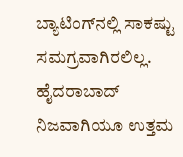ಬ್ಯಾಟಿಂಗ್‌ನಲ್ಲಿ ಸಾಕಷ್ಟು ಸಮಗ್ರವಾಗಿರಲಿಲ್ಲ. ಹೈದರಾಬಾದ್ ನಿಜವಾಗಿಯೂ ಉತ್ತಮ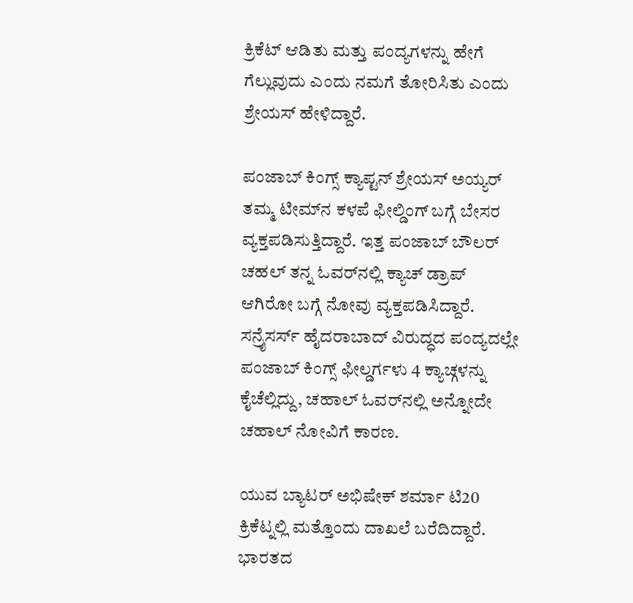ಕ್ರಿಕೆಟ್ ಆಡಿತು ಮತ್ತು ಪಂದ್ಯಗಳನ್ನು ಹೇಗೆ ಗೆಲ್ಲುವುದು ಎಂದು ನಮಗೆ ತೋರಿಸಿತು ಎಂದು ಶ್ರೇಯಸ್ ಹೇಳಿದ್ದಾರೆ.

ಪಂಜಾಬ್ ಕಿಂಗ್ಸ್ ಕ್ಯಾಪ್ಟನ್ ಶ್ರೇಯಸ್ ಅಯ್ಯರ್ ತಮ್ಮ ಟೀಮ್‌ನ ಕಳಪೆ ಫೀಲ್ಡಿಂಗ್ ಬಗ್ಗೆ ಬೇಸರ ವ್ಯಕ್ತಪಡಿಸುತ್ತಿದ್ದಾರೆ. ಇತ್ತ ಪಂಜಾಬ್ ಬೌಲರ್ ಚಹಲ್ ತನ್ನ ಓವರ್‌ನಲ್ಲಿ ಕ್ಯಾಚ್ ಡ್ರಾಪ್ ಆಗಿರೋ ಬಗ್ಗೆ ನೋವು ವ್ಯಕ್ತಪಡಿಸಿದ್ದಾರೆ. ಸನ್ರೈಸರ್ಸ್ ಹೈದರಾಬಾದ್ ವಿರುದ್ಧದ ಪಂದ್ಯದಲ್ಲೇ ಪಂಜಾಬ್ ಕಿಂಗ್ಸ್ ಫೀಲ್ಡರ್ಗಳು 4 ಕ್ಯಾಚ್ಗಳನ್ನು ಕೈಚೆಲ್ಲಿದ್ದು, ಚಹಾಲ್ ಓವರ್‌ನಲ್ಲಿ ಅನ್ನೋದೇ ಚಹಾಲ್ ನೋವಿಗೆ ಕಾರಣ.

ಯುವ ಬ್ಯಾಟರ್ ಅಭಿಷೇಕ್ ಶರ್ಮಾ ಟಿ20 ಕ್ರಿಕೆಟ್ನಲ್ಲಿ ಮತ್ತೊಂದು ದಾಖಲೆ ಬರೆದಿದ್ದಾರೆ. ಭಾರತದ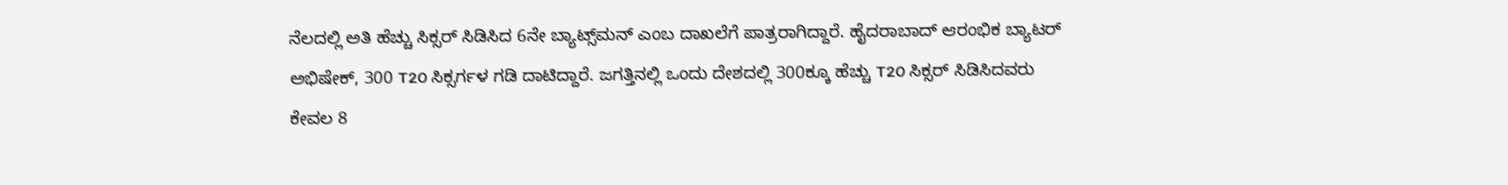ನೆಲದಲ್ಲಿ ಅತಿ ಹೆಚ್ಚು ಸಿಕ್ಸರ್ ಸಿಡಿಸಿದ 6ನೇ ಬ್ಯಾಟ್ಸ್‌ಮನ್ ಎಂಬ ದಾಖಲೆಗೆ ಪಾತ್ರರಾಗಿದ್ದಾರೆ. ಹೈದರಾಬಾದ್ ಆರಂಭಿಕ ಬ್ಯಾಟರ್ ಅಭಿಷೇಕ್, 300 T20 ಸಿಕ್ಸರ್ಗಳ ಗಡಿ ದಾಟಿದ್ದಾರೆ. ಜಗತ್ತಿನಲ್ಲಿ ಒಂದು ದೇಶದಲ್ಲಿ 300ಕ್ಕೂ ಹೆಚ್ಚು T20 ಸಿಕ್ಸರ್ ಸಿಡಿಸಿದವರು ಕೇವಲ 8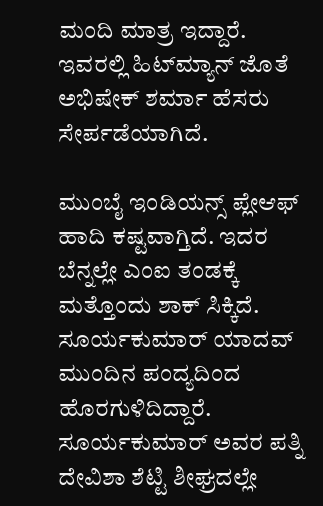ಮಂದಿ ಮಾತ್ರ ಇದ್ದಾರೆ. ಇವರಲ್ಲಿ ಹಿಟ್‌ಮ್ಯಾನ್ ಜೊತೆ ಅಭಿಷೇಕ್ ಶರ್ಮಾ ಹೆಸರು ಸೇರ್ಪಡೆಯಾಗಿದೆ.

ಮುಂಬೈ ಇಂಡಿಯನ್ಸ್ ಪ್ಲೇಆಫ್ ಹಾದಿ ಕಷ್ಟವಾಗ್ತಿದೆ. ಇದರ ಬೆನ್ನಲ್ಲೇ ಎಂಐ ತಂಡಕ್ಕೆ ಮತ್ತೊಂದು ಶಾಕ್ ಸಿಕ್ಕಿದೆ. ಸೂರ್ಯಕುಮಾರ್ ಯಾದವ್ ಮುಂದಿನ ಪಂದ್ಯದಿಂದ ಹೊರಗುಳಿದಿದ್ದಾರೆ. ಸೂರ್ಯಕುಮಾರ್ ಅವರ ಪತ್ನಿ ದೇವಿಶಾ ಶೆಟ್ಟಿ ಶೀಘ್ರದಲ್ಲೇ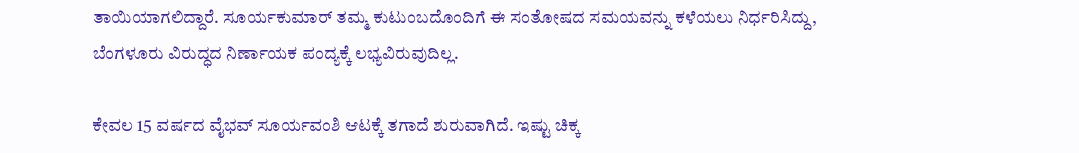ತಾಯಿಯಾಗಲಿದ್ದಾರೆ. ಸೂರ್ಯಕುಮಾರ್ ತಮ್ಮ ಕುಟುಂಬದೊಂದಿಗೆ ಈ ಸಂತೋಷದ ಸಮಯವನ್ನು ಕಳೆಯಲು ನಿರ್ಧರಿಸಿದ್ದು, ಬೆಂಗಳೂರು ವಿರುದ್ಧದ ನಿರ್ಣಾಯಕ ಪಂದ್ಯಕ್ಕೆ ಲಭ್ಯವಿರುವುದಿಲ್ಲ.

ಕೇವಲ 15 ವರ್ಷದ ವೈಭವ್ ಸೂರ್ಯವಂಶಿ ಆಟಕ್ಕೆ ತಗಾದೆ ಶುರುವಾಗಿದೆ. ಇಷ್ಟು ಚಿಕ್ಕ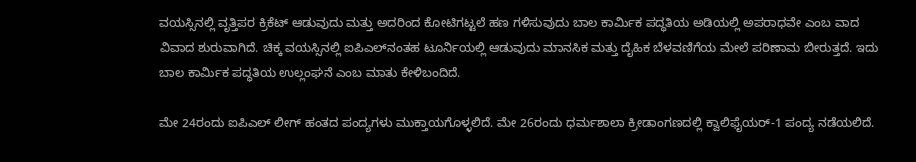ವಯಸ್ಸಿನಲ್ಲಿ ವೃತ್ತಿಪರ ಕ್ರಿಕೆಟ್ ಆಡುವುದು ಮತ್ತು ಅದರಿಂದ ಕೋಟಿಗಟ್ಟಲೆ ಹಣ ಗಳಿಸುವುದು ಬಾಲ ಕಾರ್ಮಿಕ ಪದ್ಧತಿಯ ಅಡಿಯಲ್ಲಿ ಅಪರಾಧವೇ ಎಂಬ ವಾದ ವಿವಾದ ಶುರುವಾಗಿದೆ. ಚಿಕ್ಕ ವಯಸ್ಸಿನಲ್ಲಿ ಐಪಿಎಲ್‌ನಂತಹ ಟೂರ್ನಿಯಲ್ಲಿ ಆಡುವುದು ಮಾನಸಿಕ ಮತ್ತು ದೈಹಿಕ ಬೆಳವಣಿಗೆಯ ಮೇಲೆ ಪರಿಣಾಮ ಬೀರುತ್ತದೆ. ಇದು ಬಾಲ ಕಾರ್ಮಿಕ ಪದ್ಧತಿಯ ಉಲ್ಲಂಘನೆ ಎಂಬ ಮಾತು ಕೇಳಿಬಂದಿದೆ.

ಮೇ 24ರಂದು ಐಪಿಎಲ್ ಲೀಗ್‌ ಹಂತದ ಪಂದ್ಯಗಳು ಮುಕ್ತಾಯಗೊಳ್ಳಲಿದೆ. ಮೇ 26ರಂದು ಧರ್ಮಶಾಲಾ ಕ್ರೀಡಾಂಗಣದಲ್ಲಿ ಕ್ವಾಲಿಫೈಯರ್‌-1 ಪಂದ್ಯ ನಡೆಯಲಿದೆ.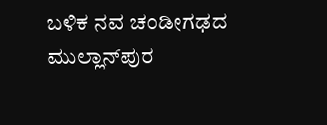ಬಳಿಕ ನವ ಚಂಡೀಗಢದ ಮುಲ್ಲಾನ್‌ಪುರ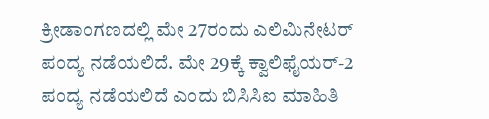ಕ್ರೀಡಾಂಗಣದಲ್ಲಿ ಮೇ 27ರಂದು ಎಲಿಮಿನೇಟರ್‌ ಪಂದ್ಯ ನಡೆಯಲಿದೆ. ಮೇ 29ಕ್ಕೆ ಕ್ವಾಲಿಫೈಯರ್‌-2 ಪಂದ್ಯ ನಡೆಯಲಿದೆ ಎಂದು ಬಿಸಿಸಿಐ ಮಾಹಿತಿ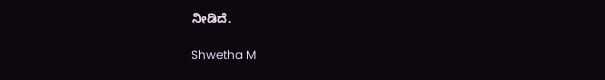ನೀಡಿದೆ.

Shwetha M